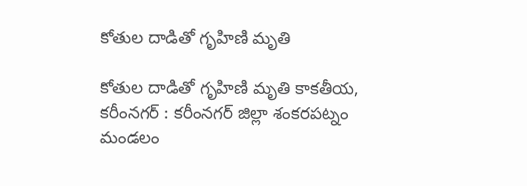కోతుల దాడితో గృహిణి మృతి

కోతుల దాడితో గృహిణి మృతి కాకతీయ, కరీంనగర్ : కరీంనగర్ జిల్లా శంకరపట్నం మండలం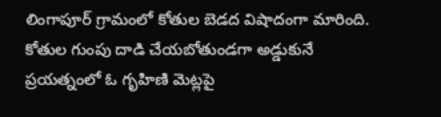లింగాపూర్ గ్రామంలో కోతుల బెడద విషాదంగా మారింది. కోతుల గుంపు దాడి చేయబోతుండగా అడ్డుకునే ప్రయత్నంలో ఓ గృహిణి మెట్లపై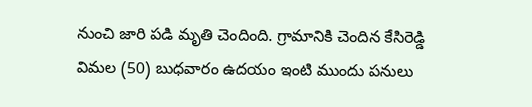నుంచి జారి పడి మృతి చెందింది. గ్రామానికి చెందిన కేసిరెడ్డి విమల (50) బుధవారం ఉదయం ఇంటి ముందు పనులు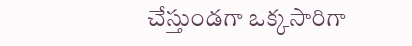చేస్తుండగా ఒక్కసారిగా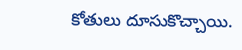కోతులు దూసుకొచ్చాయి.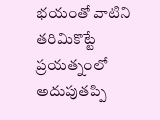భయంతో వాటిని తరిమికొట్టే ప్రయత్నంలో అదుపుతప్పి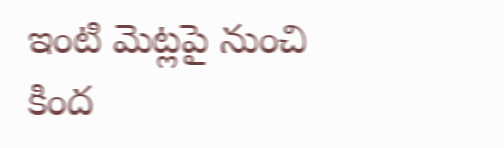ఇంటి మెట్లపై నుంచి కింద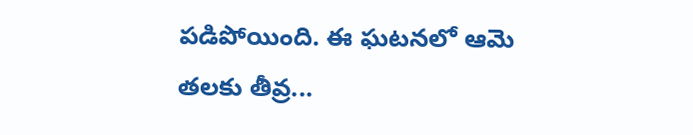పడిపోయింది. ఈ ఘటనలో ఆమె తలకు తీవ్ర...